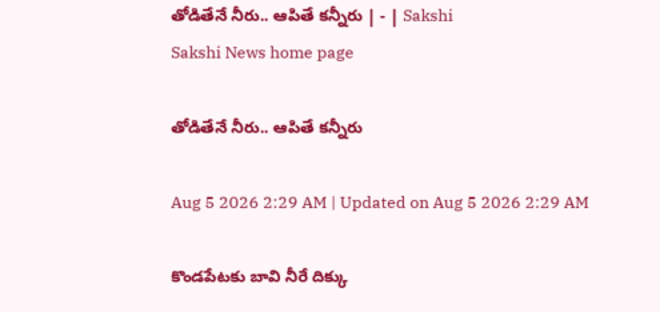తోడితేనే నీరు.. ఆపితే కన్నీరు | - | Sakshi
Sakshi News home page

తోడితేనే నీరు.. ఆపితే కన్నీరు

Aug 5 2026 2:29 AM | Updated on Aug 5 2026 2:29 AM

కొండపేటకు బావి నీరే దిక్కు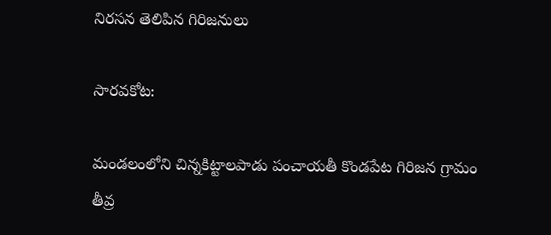నిరసన తెలిపిన గిరిజనులు

సారవకోట:

మండలంలోని చిన్నకిట్టాలపాడు పంచాయతీ కొండపేట గిరిజన గ్రామం తీవ్ర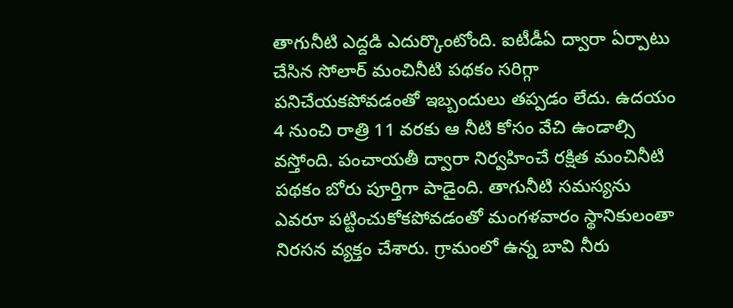తాగునీటి ఎద్దడి ఎదుర్కొంటోంది. ఐటీడీఏ ద్వారా ఏర్పాటు చేసిన సోలార్‌ మంచినీటి పథకం సరిగ్గా పనిచేయకపోవడంతో ఇబ్బందులు తప్పడం లేదు. ఉదయం 4 నుంచి రాత్రి 11 వరకు ఆ నీటి కోసం వేచి ఉండాల్సి వస్తోంది. పంచాయతీ ద్వారా నిర్వహించే రక్షిత మంచినీటి పథకం బోరు పూర్తిగా పాడైంది. తాగునీటి సమస్యను ఎవరూ పట్టించుకోకపోవడంతో మంగళవారం స్థానికులంతా నిరసన వ్యక్తం చేశారు. గ్రామంలో ఉన్న బావి నీరు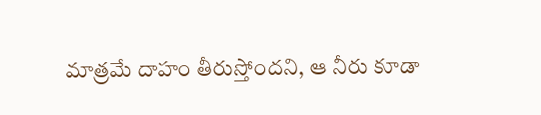మాత్రమే దాహం తీరుస్తోందని, ఆ నీరు కూడా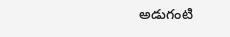అడుగంటి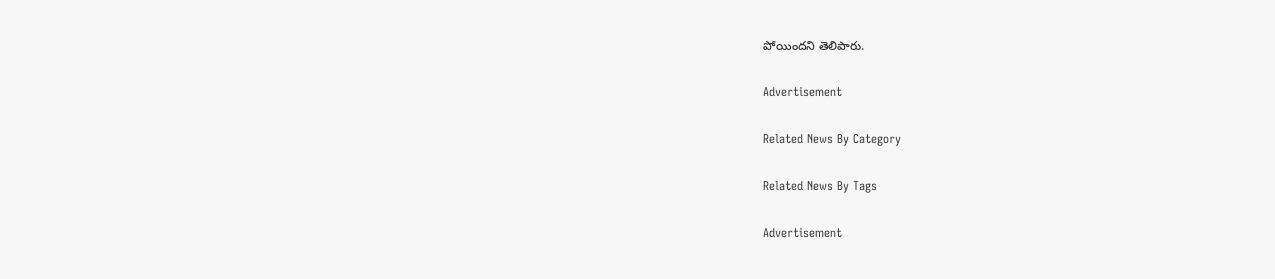పోయిందని తెలిపారు.

Advertisement

Related News By Category

Related News By Tags

Advertisement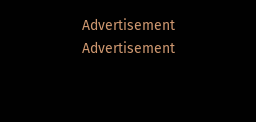Advertisement
Advertisement